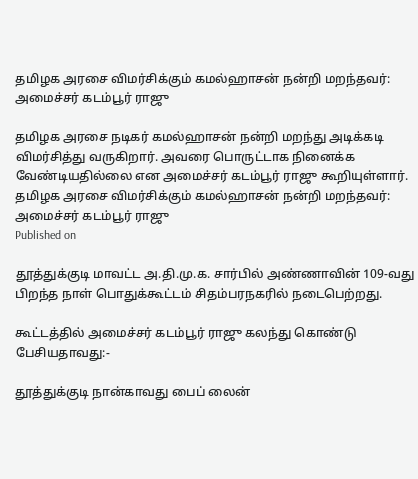தமிழக அரசை விமர்சிக்கும் கமல்ஹாசன் நன்றி மறந்தவர்: அமைச்சர் கடம்பூர் ராஜு

தமிழக அரசை நடிகர் கமல்ஹாசன் நன்றி மறந்து அடிக்கடி விமர்சித்து வருகிறார். அவரை பொருட்டாக நினைக்க வேண்டியதில்லை என அமைச்சர் கடம்பூர் ராஜு கூறியுள்ளார்.
தமிழக அரசை விமர்சிக்கும் கமல்ஹாசன் நன்றி மறந்தவர்: அமைச்சர் கடம்பூர் ராஜு
Published on

தூத்துக்குடி மாவட்ட அ.தி.மு.க. சார்பில் அண்ணாவின் 109-வது பிறந்த நாள் பொதுக்கூட்டம் சிதம்பரநகரில் நடைபெற்றது.

கூட்டத்தில் அமைச்சர் கடம்பூர் ராஜு கலந்து கொண்டு பேசியதாவது:-

தூத்துக்குடி நான்காவது பைப் லைன்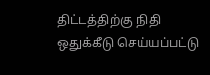திட்டத்திற்கு நிதி ஒதுக்கீடு செய்யப்பட்டு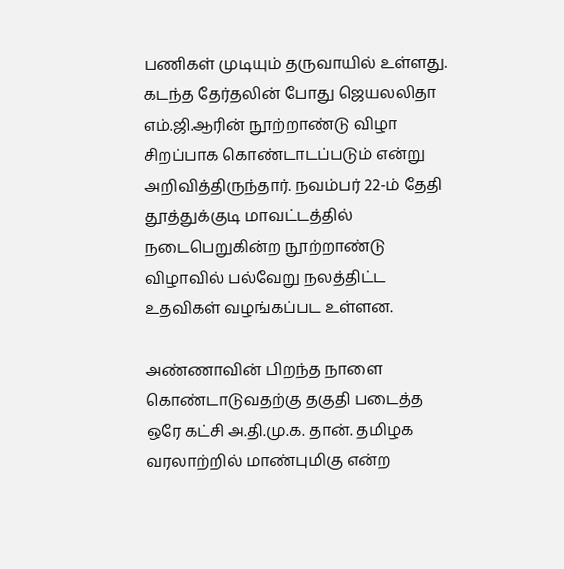பணிகள் முடியும் தருவாயில் உள்ளது. கடந்த தேர்தலின் போது ஜெயலலிதா எம்.ஜி.ஆரின் நூற்றாண்டு விழா சிறப்பாக கொண்டாடப்படும் என்று அறிவித்திருந்தார். நவம்பர் 22-ம் தேதி தூத்துக்குடி மாவட்டத்தில் நடைபெறுகின்ற நூற்றாண்டு விழாவில் பல்வேறு நலத்திட்ட உதவிகள் வழங்கப்பட உள்ளன.

அண்ணாவின் பிறந்த நாளை கொண்டாடுவதற்கு தகுதி படைத்த ஒரே கட்சி அ.தி.மு.க. தான். தமிழக வரலாற்றில் மாண்புமிகு என்ற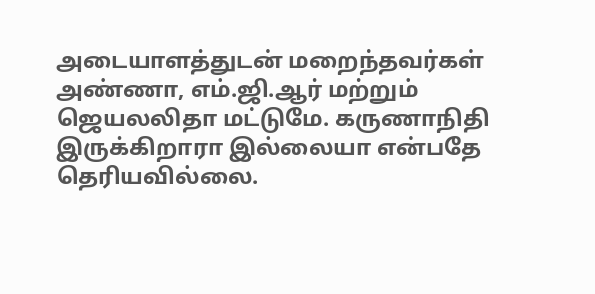அடையாளத்துடன் மறைந்தவர்கள் அண்ணா, எம்.ஜி.ஆர் மற்றும் ஜெயலலிதா மட்டுமே. கருணாநிதி இருக்கிறாரா இல்லையா என்பதே தெரியவில்லை.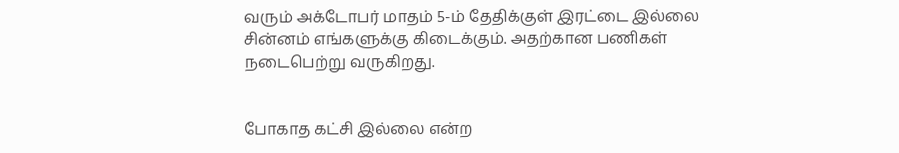வரும் அக்டோபர் மாதம் 5-ம் தேதிக்குள் இரட்டை இல்லை சின்னம் எங்களுக்கு கிடைக்கும். அதற்கான பணிகள் நடைபெற்று வருகிறது.


போகாத கட்சி இல்லை என்ற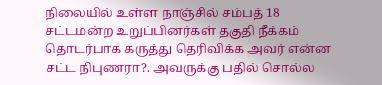நிலையில் உள்ள நாஞ்சில் சம்பத் 18 சட்டமன்ற உறுப்பினர்கள் தகுதி நீக்கம் தொடர்பாக கருத்து தெரிவிக்க அவர் என்ன சட்ட நிபுணரா?. அவருக்கு பதில் சொல்ல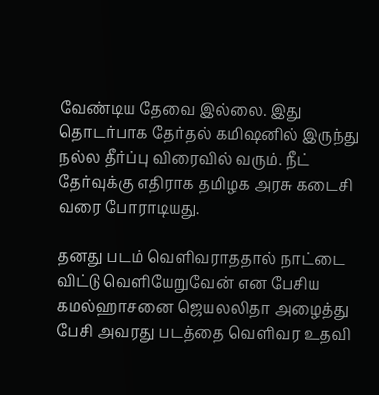வேண்டிய தேவை இல்லை. இது தொடர்பாக தேர்தல் கமி‌ஷனில் இருந்து நல்ல தீர்ப்பு விரைவில் வரும். நீட் தேர்வுக்கு எதிராக தமிழக அரசு கடைசி வரை போராடியது.

தனது படம் வெளிவராததால் நாட்டை விட்டு வெளியேறுவேன் என பேசிய கமல்ஹாசனை ஜெயலலிதா அழைத்து பேசி அவரது படத்தை வெளிவர உதவி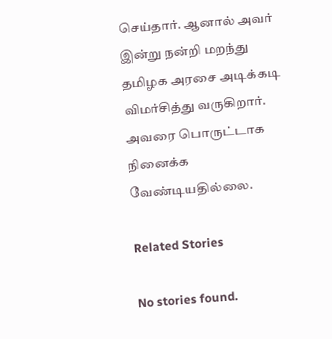செய்தார். ஆனால் அவர் இன்று நன்றி மறந்து தமிழக அரசை அடிக்கடி விமர்சித்து வருகிறார். அவரை பொருட்டாக நினைக்க வேண்டியதில்லை.

Related Stories

No stories found.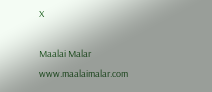X

Maalai Malar
www.maalaimalar.com